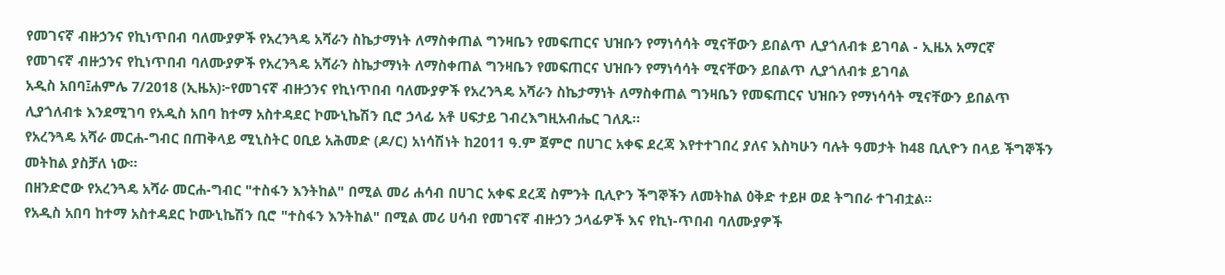የመገናኛ ብዙኃንና የኪነጥበብ ባለሙያዎች የአረንጓዴ አሻራን ስኬታማነት ለማስቀጠል ግንዛቤን የመፍጠርና ህዝቡን የማነሳሳት ሚናቸውን ይበልጥ ሊያጎለብቱ ይገባል - ኢዜአ አማርኛ
የመገናኛ ብዙኃንና የኪነጥበብ ባለሙያዎች የአረንጓዴ አሻራን ስኬታማነት ለማስቀጠል ግንዛቤን የመፍጠርና ህዝቡን የማነሳሳት ሚናቸውን ይበልጥ ሊያጎለብቱ ይገባል
አዲስ አበባ፤ሐምሌ 7/2018 (ኢዜአ)፦የመገናኛ ብዙኃንና የኪነጥበብ ባለሙያዎች የአረንጓዴ አሻራን ስኬታማነት ለማስቀጠል ግንዛቤን የመፍጠርና ህዝቡን የማነሳሳት ሚናቸውን ይበልጥ ሊያጎለብቱ እንደሚገባ የአዲስ አበባ ከተማ አስተዳደር ኮሙኒኬሽን ቢሮ ኃላፊ አቶ ሀፍታይ ገብረእግዚአብሔር ገለጹ።
የአረንጓዴ አሻራ መርሐ-ግብር በጠቅላይ ሚኒስትር ዐቢይ አሕመድ (ዶ/ር) አነሳሽነት ከ2011 ዓ.ም ጀምሮ በሀገር አቀፍ ደረጃ እየተተገበረ ያለና እስካሁን ባሉት ዓመታት ከ48 ቢሊዮን በላይ ችግኞችን መትከል ያስቻለ ነው።
በዘንድሮው የአረንጓዴ አሻራ መርሐ-ግብር "ተስፋን እንትከል" በሚል መሪ ሐሳብ በሀገር አቀፍ ደረጃ ስምንት ቢሊዮን ችግኞችን ለመትከል ዕቅድ ተይዞ ወደ ትግበራ ተገብቷል።
የአዲስ አበባ ከተማ አስተዳደር ኮሙኒኬሽን ቢሮ "ተስፋን እንትከል" በሚል መሪ ሀሳብ የመገናኛ ብዙኃን ኃላፊዎች እና የኪነ-ጥበብ ባለሙያዎች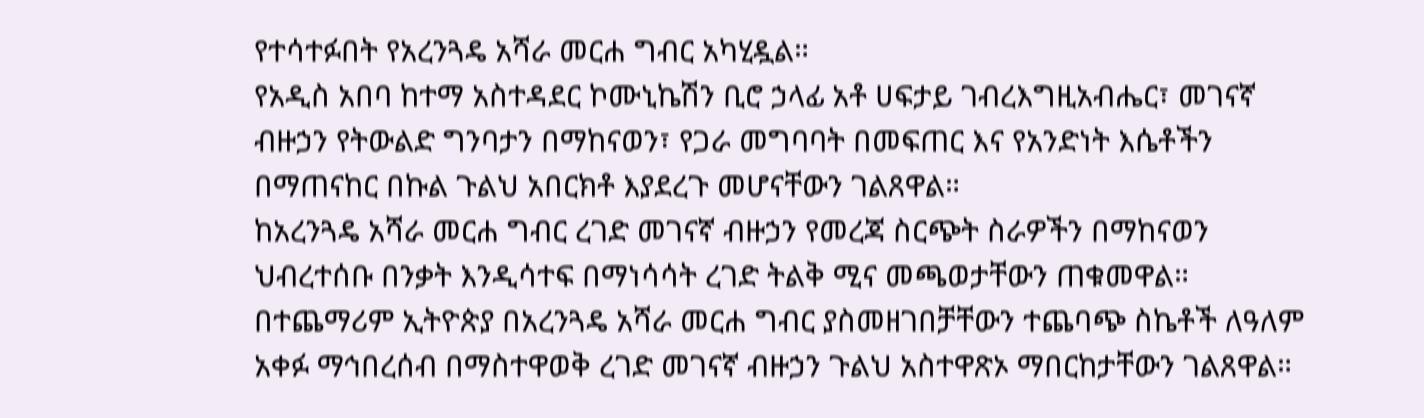የተሳተፉበት የአረንጓዴ አሻራ መርሐ ግብር አካሂዷል።
የአዲስ አበባ ከተማ አስተዳደር ኮሙኒኬሽን ቢሮ ኃላፊ አቶ ሀፍታይ ገብረእግዚአብሔር፣ መገናኛ ብዙኃን የትውልድ ግንባታን በማከናወን፣ የጋራ መግባባት በመፍጠር እና የአንድነት እሴቶችን በማጠናከር በኩል ጉልህ አበርክቶ እያደረጉ መሆናቸውን ገልጸዋል።
ከአረንጓዴ አሻራ መርሐ ግብር ረገድ መገናኛ ብዙኃን የመረጃ ስርጭት ስራዎችን በማከናወን ህብረተሰቡ በንቃት እንዲሳተፍ በማነሳሳት ረገድ ትልቅ ሚና መጫወታቸውን ጠቁመዋል።
በተጨማሪም ኢትዮጵያ በአረንጓዴ አሻራ መርሐ ግብር ያስመዘገበቻቸውን ተጨባጭ ስኬቶች ለዓለም አቀፉ ማኅበረሰብ በማስተዋወቅ ረገድ መገናኛ ብዙኃን ጉልህ አስተዋጽኦ ማበርከታቸውን ገልጸዋል።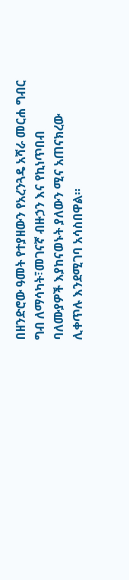በዘንድሮው ዓመት የተያዘውን የአረንጓዴ አሻራ መርሐ ግብር ግብ ለማሳካት፣መገናኛ ብዙኃን እና የኪነጥበብ ባለሙያዎች እያከናወኑት ያለውን ሚና አጠናክረው ሊቀጥሉ እንደሚገባ አሳስበዋል።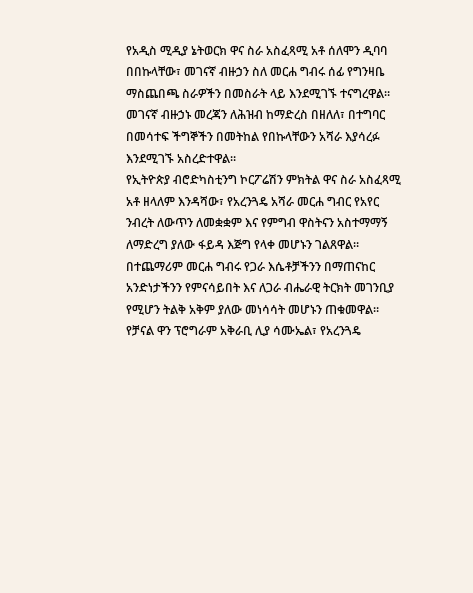የአዲስ ሚዲያ ኔትወርክ ዋና ስራ አስፈጻሚ አቶ ሰለሞን ዲባባ በበኩላቸው፣ መገናኛ ብዙኃን ስለ መርሐ ግብሩ ሰፊ የግንዛቤ ማስጨበጫ ስራዎችን በመስራት ላይ እንደሚገኙ ተናግረዋል።
መገናኛ ብዙኃኑ መረጃን ለሕዝብ ከማድረስ በዘለለ፣ በተግባር በመሳተፍ ችግኞችን በመትከል የበኩላቸውን አሻራ እያሳረፉ እንደሚገኙ አስረድተዋል።
የኢትዮጵያ ብሮድካስቲንግ ኮርፖሬሽን ምክትል ዋና ስራ አስፈጻሚ አቶ ዘላለም እንዳሻው፣ የአረንጓዴ አሻራ መርሐ ግብር የአየር ንብረት ለውጥን ለመቋቋም እና የምግብ ዋስትናን አስተማማኝ ለማድረግ ያለው ፋይዳ እጅግ የላቀ መሆኑን ገልጸዋል።
በተጨማሪም መርሐ ግብሩ የጋራ እሴቶቻችንን በማጠናከር አንድነታችንን የምናሳይበት እና ለጋራ ብሔራዊ ትርክት መገንቢያ የሚሆን ትልቅ አቅም ያለው መነሳሳት መሆኑን ጠቁመዋል።
የቻናል ዋን ፕሮግራም አቅራቢ ሊያ ሳሙኤል፣ የአረንጓዴ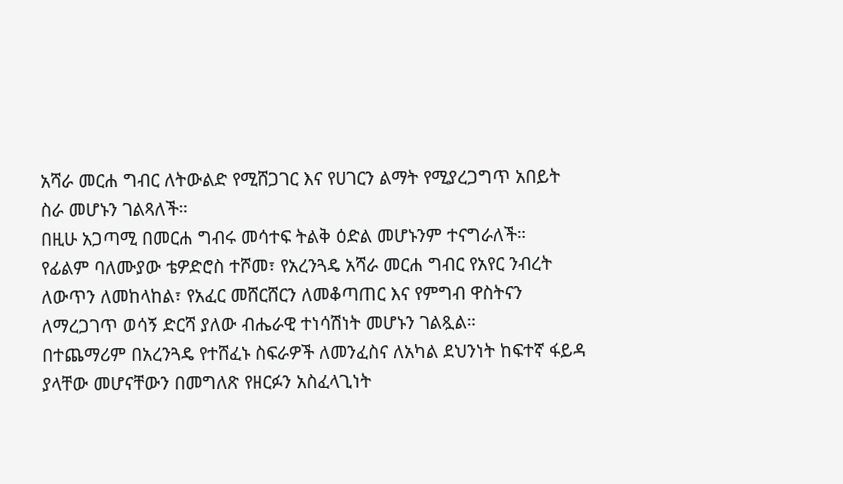አሻራ መርሐ ግብር ለትውልድ የሚሸጋገር እና የሀገርን ልማት የሚያረጋግጥ አበይት ስራ መሆኑን ገልጻለች።
በዚሁ አጋጣሚ በመርሐ ግብሩ መሳተፍ ትልቅ ዕድል መሆኑንም ተናግራለች።
የፊልም ባለሙያው ቴዎድሮስ ተሾመ፣ የአረንጓዴ አሻራ መርሐ ግብር የአየር ንብረት ለውጥን ለመከላከል፣ የአፈር መሸርሸርን ለመቆጣጠር እና የምግብ ዋስትናን ለማረጋገጥ ወሳኝ ድርሻ ያለው ብሔራዊ ተነሳሽነት መሆኑን ገልጿል።
በተጨማሪም በአረንጓዴ የተሸፈኑ ስፍራዎች ለመንፈስና ለአካል ደህንነት ከፍተኛ ፋይዳ ያላቸው መሆናቸውን በመግለጽ የዘርፉን አስፈላጊነት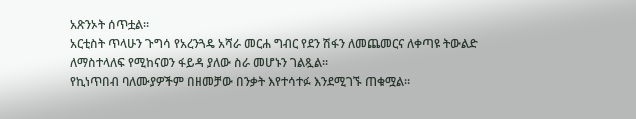አጽንኦት ሰጥቷል።
አርቲስት ጥላሁን ጉግሳ የአረንጓዴ አሻራ መርሐ ግብር የደን ሽፋን ለመጨመርና ለቀጣዩ ትውልድ ለማስተላለፍ የሚከናወን ፋይዳ ያለው ስራ መሆኑን ገልጿል።
የኪነጥበብ ባለሙያዎችም በዘመቻው በንቃት እየተሳተፉ እንደሚገኙ ጠቁሟል።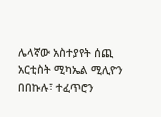ሌላኛው አስተያየት ሰጪ አርቲስት ሚካኤል ሚሊዮን በበኩሉ፣ ተፈጥሮን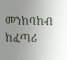መንከባከብ ከፈጣሪ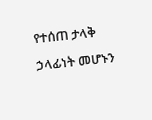የተሰጠ ታላቅ ኃላፊነት መሆኑን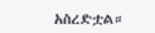አስረድቷል።